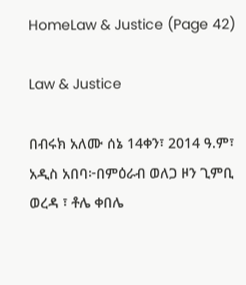HomeLaw & Justice (Page 42)

Law & Justice

በብሩክ አለሙ ሰኔ 14ቀን፣ 2014 ዓ.ም፣ አዲስ አበባ፦በምዕራብ ወለጋ ዞን ጊምቢ ወረዳ ፣ ቶሌ ቀበሌ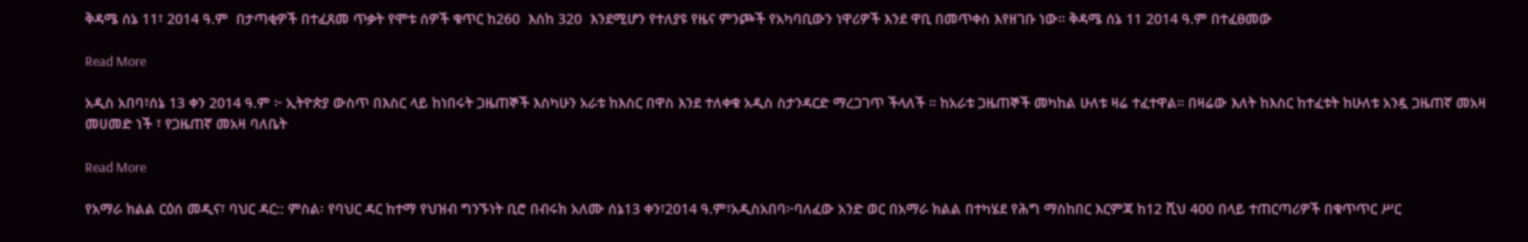ቅዳሜ ሰኔ 11፣ 2014 ዓ.ም  በታጣቂዎች በተፈጸመ ጥቃት የሞቱ ሰዎች ቁጥር ከ260  እስከ 320  እንደሚሆን የተለያዩ የዜና ምንጮች የአካባቢውን ነዋሪዎች እንደ ዋቢ በመጥቀስ እየዘገቡ ነው። ቅዳሜ ሰኔ 11 2014 ዓ.ም በተፈፀመው

Read More

አዲስ አበባ፣ሰኔ 13 ቀን 2014 ዓ.ም ፦ ኢትዮጵያ ውስጥ በእስር ላይ ከነበሩት ጋዜጠኞች እስካሁን አራቱ ከእስር በዋስ እንደ ተለቀቁ አዲስ ስታንዳርድ ማረጋገጥ ችላለች ። ከአራቱ ጋዜጠኞች መካከል ሁለቱ ዛሬ ተፈተዋል። በዛሬው እለት ከእስር ከተፈቱት ከሁለቱ አንዷ ጋዜጠኛ መአዛ መሀመድ ነች ፣ የጋዜጠኛ መአዛ ባለቤት

Read More

የአማራ ክልል ርዕሰ መዲና፣ ባህር ዳር:: ምስል፡ የባህር ዳር ከተማ የህዝብ ግንኙነት ቢሮ በብሩክ አለሙ ሰኔ13 ቀን፣2014 ዓ.ም፣አዲስአበባ፦ባለፈው አንድ ወር በአማራ ክልል በተካሄደ የሕግ ማስከበር እርምጃ ከ12 ሺህ 400 በላይ ተጠርጣሪዎች በቁጥጥር ሥር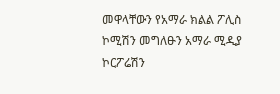መዋላቸውን የአማራ ክልል ፖሊስ ኮሚሽን መግለፁን አማራ ሚዲያ ኮርፖሬሽን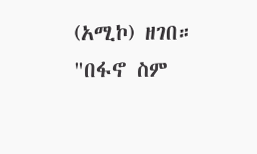(አሚኮ) ዘገበ።   "በፋኖ ስም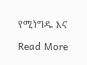የሚነግዱ እና

Read More